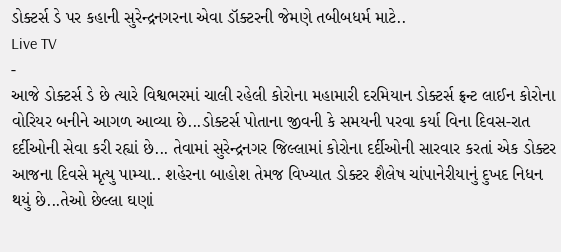ડોક્ટર્સ ડે પર કહાની સુરેન્દ્રનગરના એવા ડૉક્ટરની જેમણે તબીબધર્મ માટે..
Live TV
-
આજે ડોક્ટર્સ ડે છે ત્યારે વિશ્વભરમાં ચાલી રહેલી કોરોના મહામારી દરમિયાન ડોક્ટર્સ ફ્રન્ટ લાઈન કોરોના વોરિયર બનીને આગળ આવ્યા છે...ડોક્ટર્સ પોતાના જીવની કે સમયની પરવા કર્યા વિના દિવસ-રાત દર્દીઓની સેવા કરી રહ્યાં છે... તેવામાં સુરેન્દ્રનગર જિલ્લામાં કોરોના દર્દીઓની સારવાર કરતાં એક ડોક્ટર આજના દિવસે મૃત્યુ પામ્યા.. શહેરના બાહોશ તેમજ વિખ્યાત ડોક્ટર શૈલેષ ચાંપાનેરીયાનું દુખદ નિધન થયું છે...તેઓ છેલ્લા ઘણાં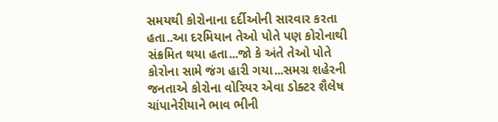સમયથી કોરોનાના દર્દીઓની સારવાર કરતા હતા..આ દરમિયાન તેઓ પોતે પણ કોરોનાથી સંક્રમિત થયા હતા...જો કે અંતે તેઓ પોતે કોરોના સામે જંગ હારી ગયા...સમગ્ર શહેરની જનતાએ કોરોના વોરિયર એવા ડોક્ટર શૈલેષ ચાંપાનેરીયાને ભાવ ભીની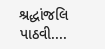શ્રદ્ધાંજલિ પાઠવી....